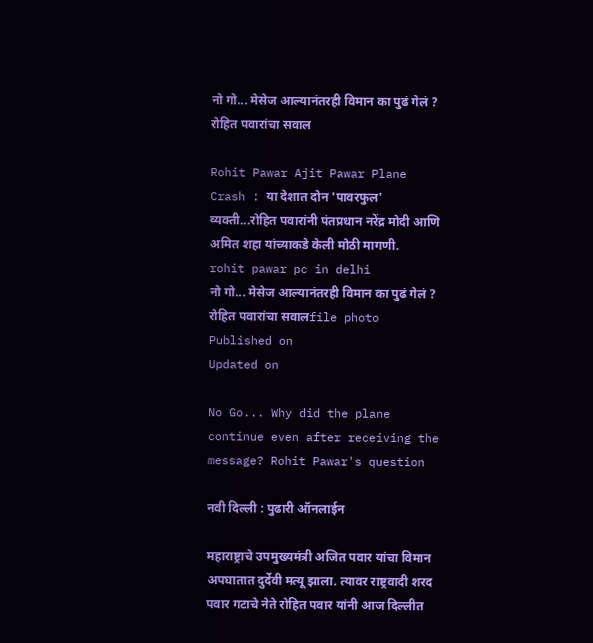नो गो... मेसेज आल्यानंतरही विमान का पुढं गेलं ? रोहित पवारांचा सवाल

Rohit Pawar Ajit Pawar Plane Crash : या देशात दोन 'पावरफुल' व्यक्ती...रोहित पवारांनी पंतप्रधान नरेंद्र मोदी आणि अमित शहा यांच्याकडे केली मोठी मागणी.
rohit pawar pc in delhi
नो गो... मेसेज आल्यानंतरही विमान का पुढं गेलं ? रोहित पवारांचा सवालfile photo
Published on
Updated on

No Go... Why did the plane continue even after receiving the message? Rohit Pawar's question

नवी दिल्ली : पुढारी ऑनलाईन

महाराष्ट्राचे उपमुख्यमंत्री अजित पवार यांचा विमान अपघातात दुर्देवी मत्‍यू झाला. त्‍यावर राष्ट्रवादी शरद पवार गटाचे नेते रोहित पवार यांनी आज दिल्लीत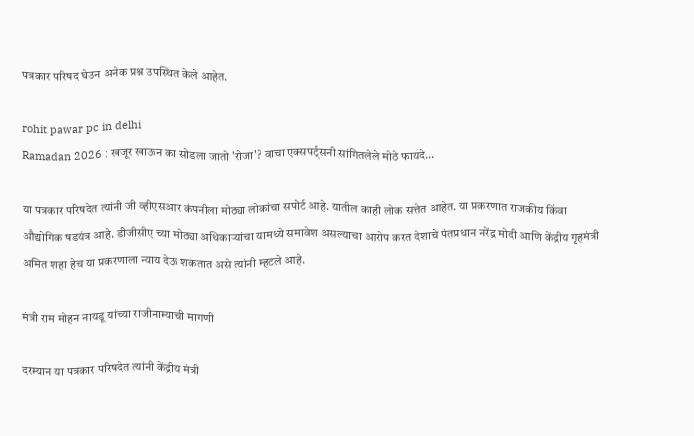पत्रकार परिषद घेउन अनेक प्रश्न उपस्थित केले आहेत.

rohit pawar pc in delhi
Ramadan 2026 : खजूर खाऊन का सोडला जातो 'रोजा'? वाचा एक्सपर्ट्सनी सांगितलेले मोठे फायदे...

या पत्रकार परिषदेत त्‍यांनी जी व्हीएसआर कंपनीला मोठ्या लोकांचा सपोर्ट आहे. यातील काही लोक सत्तेत आहेत. या प्रकरणात राजकीय किंवा औद्योगिक षडयंत्र आहे. डीजीसीए च्या मोठ्या अधिकाऱ्यांचा यामध्ये समावेश असल्याचा आरोप करत देशाचे पंतप्रधान नरेंद्र मोदी आणि केंद्रीय गृहमंत्री अमित शहा हेच या प्रकरणाला न्याय देऊ शकतात असे त्‍यांनी म्हटले आहे.

मंत्री राम मोहन नायडू यांच्या राजीनाम्याची मागणी

दरम्यान या पत्रकार परिषदेत त्‍यांनी केंद्रीय मंत्री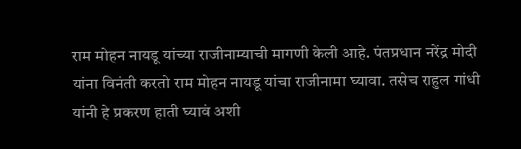राम मोहन नायडू यांच्या राजीनाम्याची मागणी केली आहे. पंतप्रधान नरेंद्र मोदी यांना विनंती करतो राम मोहन नायडू यांचा राजीनामा घ्यावा. तसेच राहुल गांधी यांनी हे प्रकरण हाती घ्यावं अशी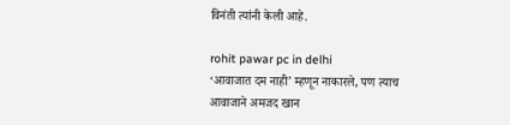विनंती त्‍यांनी केली आहे.

rohit pawar pc in delhi
‘आवाजात दम नाही’ म्हणून नाकारले, पण त्याच आवाजाने अमजद खान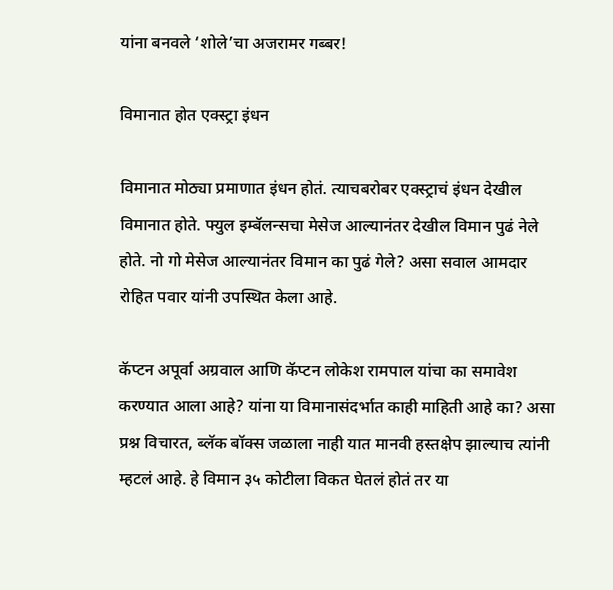यांना बनवले ‘शोले’चा अजरामर गब्बर!

विमानात होत एक्स्ट्रा इंधन

विमानात मोठ्या प्रमाणात इंधन होतं. त्याचबरोबर एक्स्ट्राचं इंधन देखील विमानात होते. फ्युल इम्बॅलन्सचा मेसेज आल्यानंतर देखील विमान पुढं नेले होते. नो गो मेसेज आल्यानंतर विमान का पुढं गेले? असा सवाल आमदार रोहित पवार यांनी उपस्थित केला आहे.

कॅप्टन अपूर्वा अग्रवाल आणि कॅप्टन लोकेश रामपाल यांचा का समावेश करण्यात आला आहे? यांना या विमानासंदर्भात काही माहिती आहे का? असा प्रश्न विचारत, ब्लॅक बॉक्स जळाला नाही यात मानवी हस्तक्षेप झाल्याच त्‍यांनी म्हटलं आहे. हे विमान ३५ कोटीला विकत घेतलं होतं तर या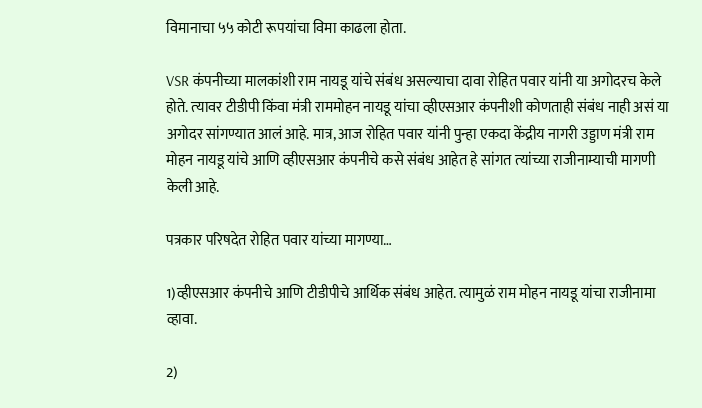विमानाचा ५५ कोटी रूपयांचा विमा काढला होता.

VSR कंपनीच्या मालकांशी राम नायडू यांचे संबंध असल्याचा दावा रोहित पवार यांनी या अगोदरच केले होते. त्‍यावर टीडीपी किंवा मंत्री राममोहन नायडू यांचा व्हीएसआर कंपनीशी कोणताही संबंध नाही असं या अगोदर सांगण्यात आलं आहे. मात्र, आज रोहित पवार यांनी पुन्हा एकदा केंद्रीय नागरी उड्डाण मंत्री राम मोहन नायडू यांचे आणि व्हीएसआर कंपनीचे कसे संबंध आहेत हे सांगत त्‍यांच्या राजीनाम्याची मागणी केली आहे.

पत्रकार परिषदेत रोहित पवार यांच्या मागण्या…

1)व्हीएसआर कंपनीचे आणि टीडीपीचे आर्थिक संबंध आहेत. त्यामुळं राम मोहन नायडू यांचा राजीनामा व्हावा.

2)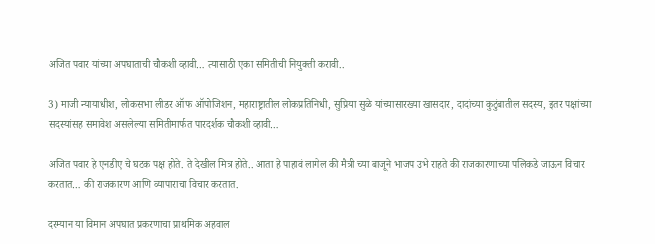अजित पवार यांच्या अपघाताची चौकशी व्हावी… त्यासाठी एका समितीची नियुक्ती करावी..

3) माजी न्यायाधीश, लोकसभा लीडर ऑफ ऑपोजिशन, महाराष्ट्रातील लोकप्रतिनिधी, सुप्रिया सुळे यांच्यासारख्या खासदार, दादांच्या कुटुंबातील सदस्य, इतर पक्षांच्या सदस्यांसह समावेश असलेल्या समितीमार्फत पारदर्शक चौकशी व्हावी…

अजित पवार हे एनडीए चे घटक पक्ष होते. ते देखील मित्र होते.. आता हे पाहावं लागेल की मैत्री च्या बाजूने भाजप उभे राहते की राजकारणाच्या पलिकडे जाऊन विचार करतात… की राजकारण आणि व्यापाराचा विचार करतात.

दरम्यान या विमान अपघात प्रकरणाचा प्राथमिक अहवाल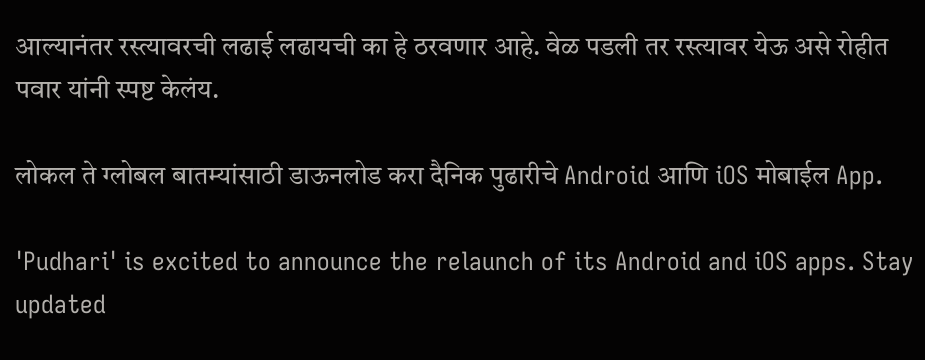आल्यानंतर रस्त्यावरची लढाई लढायची का हे ठरवणार आहे. वेळ पडली तर रस्त्यावर येऊ असे रोहीत पवार यांनी स्पष्ट केलंय.

लोकल ते ग्लोबल बातम्यांसाठी डाऊनलोड करा दैनिक पुढारीचे Android आणि iOS मोबाईल App.

'Pudhari' is excited to announce the relaunch of its Android and iOS apps. Stay updated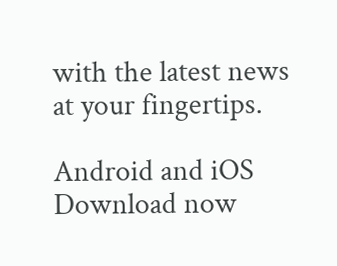with the latest news at your fingertips.

Android and iOS Download now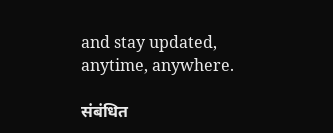and stay updated, anytime, anywhere.

संबंधित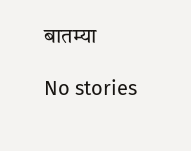बातम्या

No stories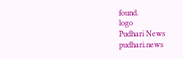found.
logo
Pudhari News
pudhari.news